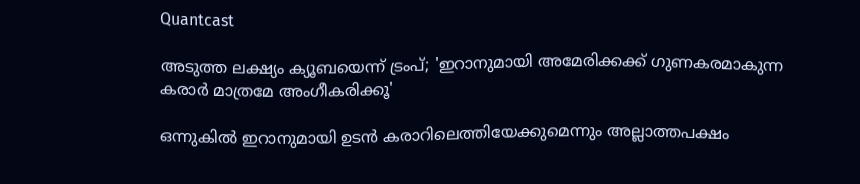Quantcast

അടുത്ത ലക്ഷ്യം ക്യൂബയെന്ന് ട്രംപ്; 'ഇറാനുമായി അമേരിക്കക്ക് ഗുണകരമാകുന്ന കരാര്‍ മാത്രമേ അംഗീകരിക്കൂ'

ഒന്നുകില്‍ ഇറാനുമായി ഉടന്‍ കരാറിലെത്തിയേക്കുമെന്നും അല്ലാത്തപക്ഷം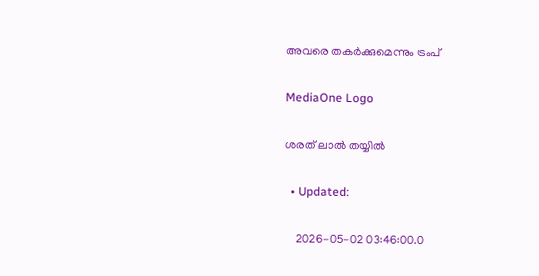അവരെ തകര്‍ക്കുമെന്നും ട്രംപ്

MediaOne Logo

ശരത് ലാൽ തയ്യിൽ

  • Updated:

    2026-05-02 03:46:00.0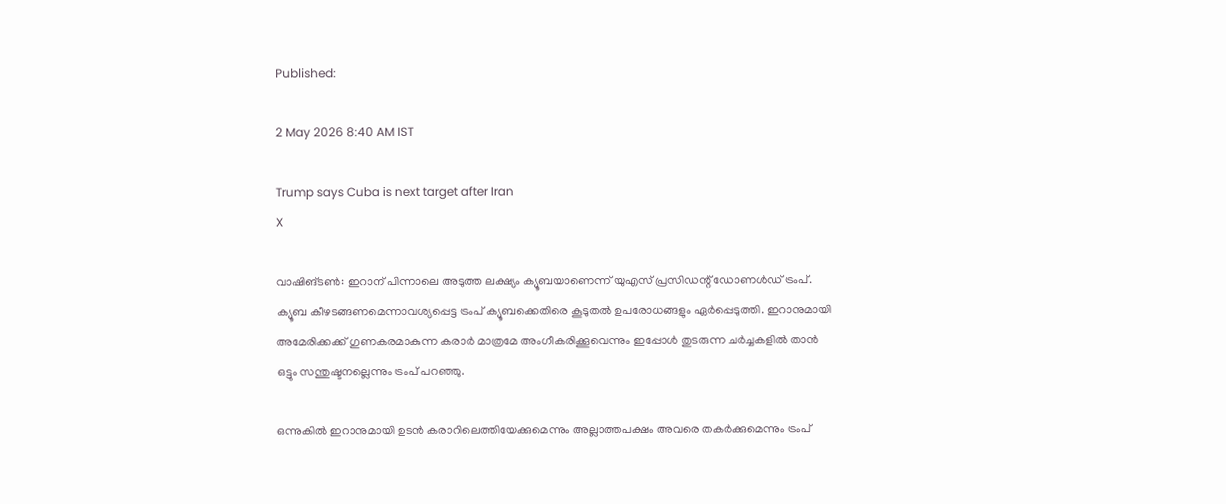Published:

2 May 2026 8:40 AM IST

Trump says Cuba is next target after Iran
X

വാഷിങ്ടണ്‍: ഇറാന് പിന്നാലെ അടുത്ത ലക്ഷ്യം ക്യൂബയാണെന്ന് യുഎസ് പ്രസിഡന്റ് ഡോണള്‍ഡ് ട്രംപ്. ക്യൂബ കീഴടങ്ങണമെന്നാവശ്യപ്പെട്ട ട്രംപ് ക്യൂബക്കെതിരെ കൂടുതല്‍ ഉപരോധങ്ങളും ഏര്‍പ്പെടുത്തി. ഇറാനുമായി അമേരിക്കക്ക് ഗുണകരമാകുന്ന കരാര്‍ മാത്രമേ അംഗീകരിക്കൂവെന്നും ഇപ്പോള്‍ തുടരുന്ന ചര്‍ച്ചകളില്‍ താന്‍ ഒട്ടും സന്തുഷ്ടനല്ലെന്നും ട്രംപ് പറഞ്ഞു.

ഒന്നുകില്‍ ഇറാനുമായി ഉടന്‍ കരാറിലെത്തിയേക്കുമെന്നും അല്ലാത്തപക്ഷം അവരെ തകര്‍ക്കുമെന്നും ട്രംപ്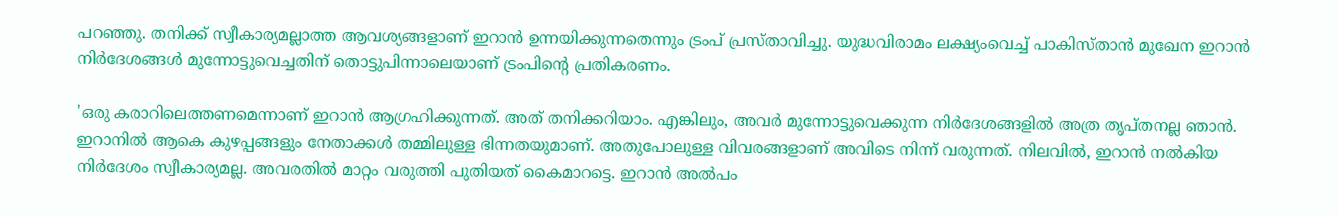പറഞ്ഞു. തനിക്ക് സ്വീകാര്യമല്ലാത്ത ആവശ്യങ്ങളാണ് ഇറാന്‍ ഉന്നയിക്കുന്നതെന്നും ട്രംപ് പ്രസ്താവിച്ചു. യുദ്ധവിരാമം ലക്ഷ്യംവെച്ച് പാകിസ്താന്‍ മുഖേന ഇറാന്‍ നിര്‍ദേശങ്ങള്‍ മുന്നോട്ടുവെച്ചതിന് തൊട്ടുപിന്നാലെയാണ് ട്രംപിന്റെ പ്രതികരണം.

'ഒരു കരാറിലെത്തണമെന്നാണ് ഇറാന്‍ ആഗ്രഹിക്കുന്നത്. അത് തനിക്കറിയാം. എങ്കിലും, അവര്‍ മുന്നോട്ടുവെക്കുന്ന നിര്‍ദേശങ്ങളില്‍ അത്ര തൃപ്തനല്ല ഞാന്‍. ഇറാനില്‍ ആകെ കുഴപ്പങ്ങളും നേതാക്കള്‍ തമ്മിലുള്ള ഭിന്നതയുമാണ്. അതുപോലുള്ള വിവരങ്ങളാണ് അവിടെ നിന്ന് വരുന്നത്. നിലവില്‍, ഇറാന്‍ നല്‍കിയ നിര്‍ദേശം സ്വീകാര്യമല്ല. അവരതില്‍ മാറ്റം വരുത്തി പുതിയത് കൈമാറട്ടെ. ഇറാന്‍ അല്‍പം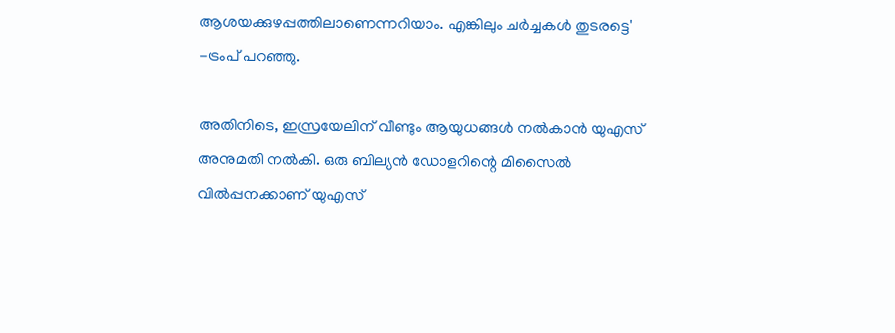ആശയക്കുഴപ്പത്തിലാണെന്നറിയാം. എങ്കിലും ചര്‍ച്ചകള്‍ തുടരട്ടെ' -ട്രംപ് പറഞ്ഞു.

അതിനിടെ, ഇസ്രയേലിന് വീണ്ടും ആയുധങ്ങള്‍ നല്‍കാന്‍ യുഎസ് അനുമതി നല്‍കി. ഒരു ബില്യന്‍ ഡോളറിന്റെ മിസൈല്‍ വില്‍പ്പനക്കാണ് യുഎസ്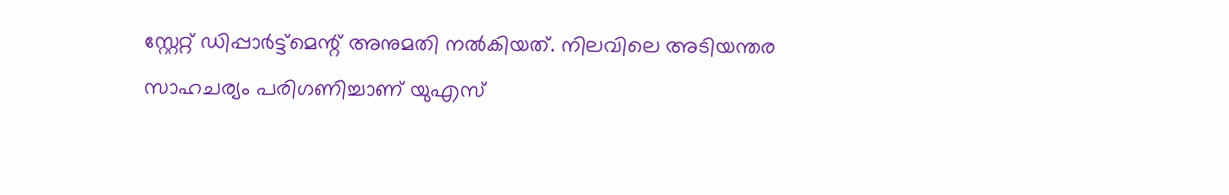സ്റ്റേറ്റ് ഡിപ്പാര്‍ട്ട്‌മെന്റ് അനുമതി നല്‍കിയത്. നിലവിലെ അടിയന്തര സാഹചര്യം പരിഗണിച്ചാണ് യുഎസ്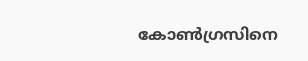കോണ്‍ഗ്രസിനെ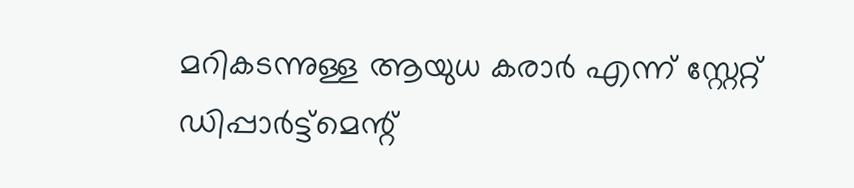മറികടന്നുള്ള ആയുധ കരാര്‍ എന്ന് സ്റ്റേറ്റ് ഡിപ്പാര്‍ട്ട്‌മെന്റ്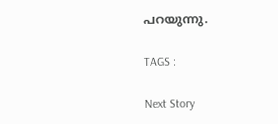പറയുന്നു.

TAGS :

Next Story